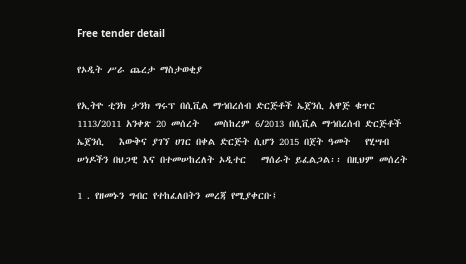Free tender detail

የኦዲት ሥራ ጨረታ ማስታወቂያ

የኢትዮ ቲንክ ታንክ ግሩፕ በሲቪል ማኀበረሰብ ድርጅቶች ኤጀንሲ አዋጅ ቁጥር 1113/2011 አንቀጽ 20 መሰረት   መስከረም 6/2013 በሲቪል ማኀበረሰብ ድርጅቶች ኤጀንሲ   እውቅና ያገኘ ሀገር በቀል ድርጅት ሲሆን 2015 በጀት ዓመት   የሂሣብ   ሠነዶችን በህጋዊ እና በተመሠከረለት ኦዲተር   ማሰራት ይፈልጋል፡፡ በዚህም መሰረት

1 . የዘመኑን ግብር የተከፈለበትን መረጃ የሚያቀርቡ፤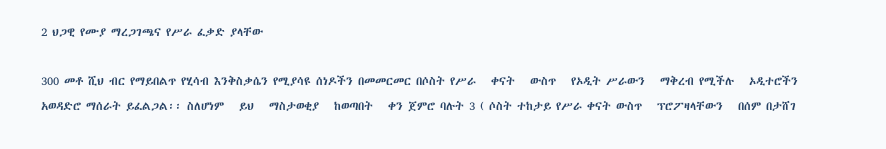2 ህጋዊ የሙያ ማረጋገጫና የሥራ ፈቃድ ያላቸው

300 መቶ ሺህ ብር የማይበልጥ የሂሳብ እንቅስቃሴን የሚያሳዩ ሰነዶችን በመመርመር በሶስት የሥራ   ቀናት   ውስጥ   የኦዲት ሥራውን   ማቅረብ የሚችሉ   ኦዲተሮችን አወዳድሮ ማሰራት ይፈልጋል፡፡ ስለሆነም   ይህ   ማስታወቂያ   ከወጣበት   ቀን ጀምሮ ባሉት 3 ( ሶስት ተከታይ የሥራ ቀናት ውስጥ   ፕሮፖዛላቸውን   በሰም በታሸገ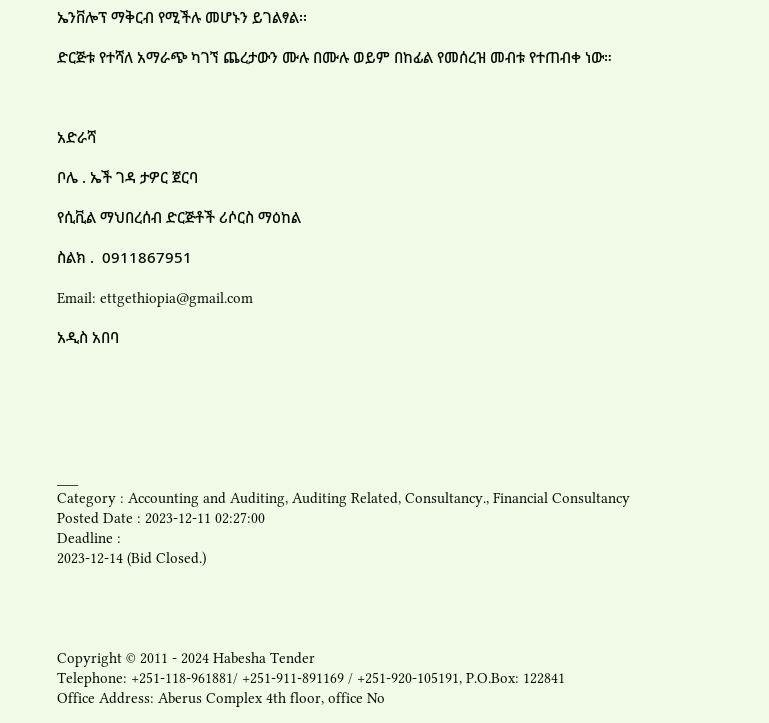ኤንቨሎፕ ማቅርብ የሚችሉ መሆኑን ይገልፃል፡፡

ድርጅቱ የተሻለ አማራጭ ካገኘ ጨረታውን ሙሉ በሙሉ ወይም በከፊል የመሰረዝ መብቱ የተጠብቀ ነው።



አድራሻ

ቦሌ . ኤች ገዳ ታዎር ጀርባ

የሲቪል ማህበረሰብ ድርጅቶች ሪሶርስ ማዕከል

ስልክ .  0911867951

Email: ettgethiopia@gmail.com

አዲስ አበባ






___
Category : Accounting and Auditing, Auditing Related, Consultancy., Financial Consultancy
Posted Date : 2023-12-11 02:27:00
Deadline :
2023-12-14 (Bid Closed.)




Copyright © 2011 - 2024 Habesha Tender
Telephone: +251-118-961881/ +251-911-891169 / +251-920-105191, P.O.Box: 122841
Office Address: Aberus Complex 4th floor, office No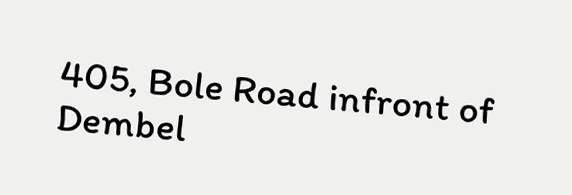405, Bole Road infront of Dembel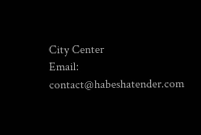City Center
Email: contact@habeshatender.com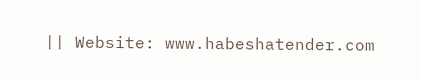|| Website: www.habeshatender.com